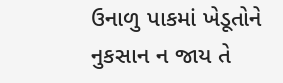ઉનાળુ પાકમાં ખેડૂતોને નુકસાન ન જાય તે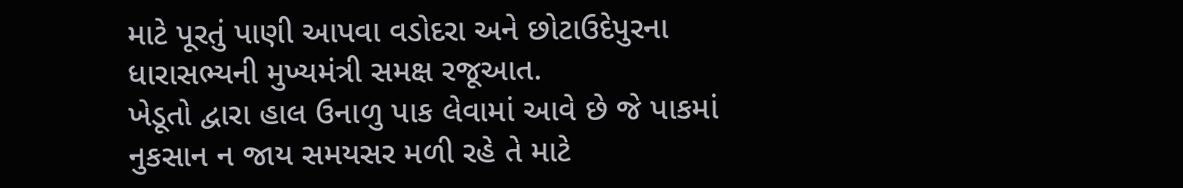માટે પૂરતું પાણી આપવા વડોદરા અને છોટાઉદેપુરના ધારાસભ્યની મુખ્યમંત્રી સમક્ષ રજૂઆત.
ખેડૂતો દ્વારા હાલ ઉનાળુ પાક લેવામાં આવે છે જે પાકમાં નુકસાન ન જાય સમયસર મળી રહે તે માટે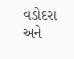વડોદરા અને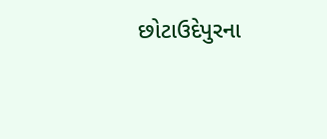છોટાઉદેપુરના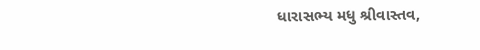ધારાસભ્ય મધુ શ્રીવાસ્તવ,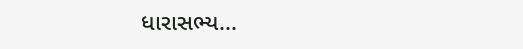ધારાસભ્ય...